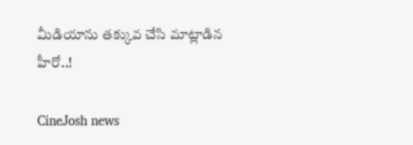మీడియాను తక్కువ చేసి మాట్లాడిన హీరో..!

CineJosh news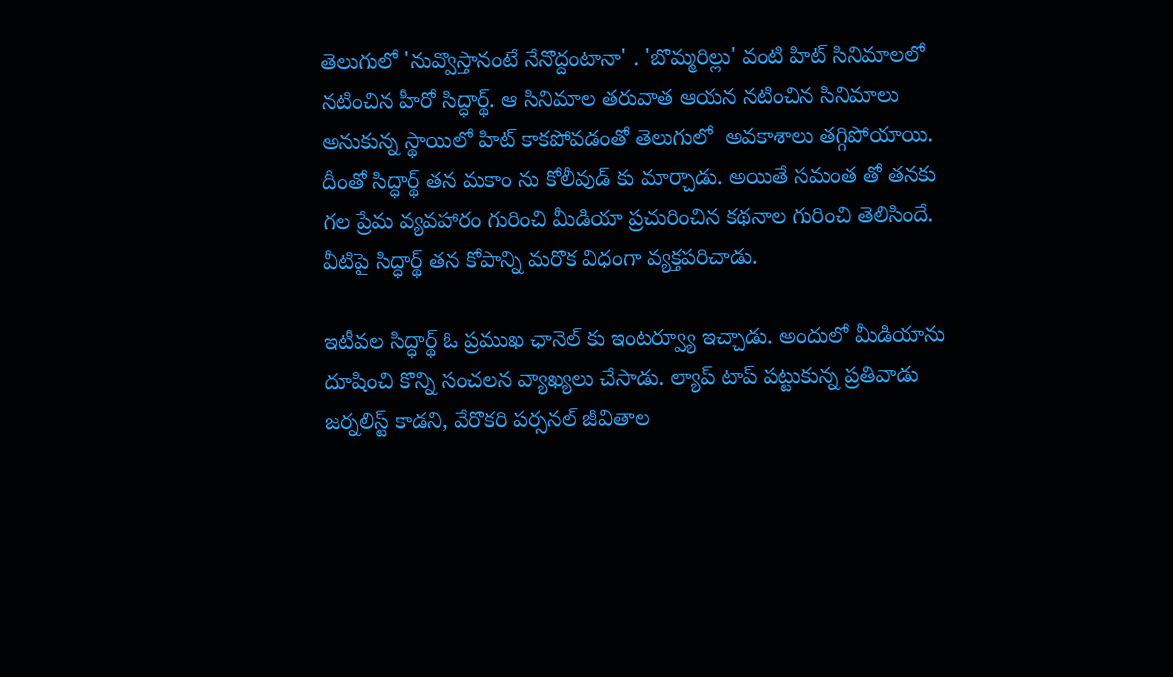తెలుగులో 'నువ్వొస్తానంటే నేనొద్దంటానా' . 'బొమ్మరిల్లు' వంటి హిట్ సినిమాలలో నటించిన హీరో సిద్ధార్థ్. ఆ సినిమాల తరువాత ఆయన నటించిన సినిమాలు అనుకున్న స్థాయిలో హిట్ కాకపోవడంతో తెలుగులో  అవకాశాలు తగ్గిపోయాయి. దీంతో సిద్ధార్థ్ తన మకాం ను కోలీవుడ్ కు మార్చాడు. అయితే సమంత తో తనకు గల ప్రేమ వ్యవహారం గురించి మీడియా ప్రచురించిన కథనాల గురించి తెలిసిందే. వీటిపై సిద్ధార్థ్ తన కోపాన్ని మరొక విధంగా వ్యక్తపరిచాడు.

ఇటీవల సిద్ధార్థ్ ఓ ప్రముఖ ఛానెల్ కు ఇంటర్వ్యూ ఇచ్చాడు. అందులో మీడియాను దూషించి కొన్ని సంచలన వ్యాఖ్యలు చేసాడు. ల్యాప్ టాప్ పట్టుకున్న ప్రతివాడు జర్నలిస్ట్ కాడని, వేరొకరి పర్సనల్ జీవితాల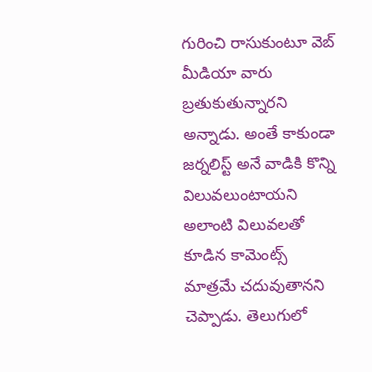గురించి రాసుకుంటూ వెబ్ మీడియా వారు బ్రతుకుతున్నారని అన్నాడు. అంతే కాకుండా జర్నలిస్ట్ అనే వాడికి కొన్ని విలువలుంటాయని అలాంటి విలువలతో కూడిన కామెంట్స్ మాత్రమే చదువుతానని చెప్పాడు. తెలుగులో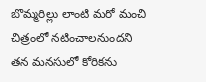బొమ్మరిల్లు లాంటి మరో మంచి చిత్రంలో నటించాలనుందని తన మనసులో కోరికను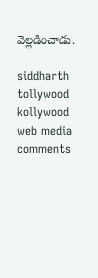వెల్లడించాడు.

siddharth
tollywood
kollywood
web media
comments